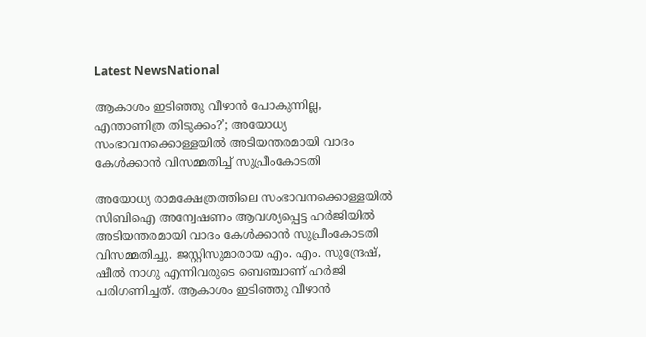Latest NewsNational

ആകാശം ഇടിഞ്ഞു വീഴാന്‍ പോകുന്നില്ല, എന്താണിത്ര തിടുക്കം?’; അയോധ്യ സംഭാവനക്കൊള്ളയില്‍ അടിയന്തരമായി വാദം കേള്‍ക്കാന്‍ വിസമ്മതിച്ച് സുപ്രീംകോടതി

അയോധ്യ രാമക്ഷേത്രത്തിലെ സംഭാവനക്കൊള്ളയില്‍ സിബിഐ അന്വേഷണം ആവശ്യപ്പെട്ട ഹര്‍ജിയില്‍ അടിയന്തരമായി വാദം കേള്‍ക്കാന്‍ സുപ്രീംകോടതി വിസമ്മതിച്ചു. ജസ്റ്റിസുമാരായ എം. എം. സുന്ദ്രേഷ്, ഷീല്‍ നാഗു എന്നിവരുടെ ബെഞ്ചാണ് ഹര്‍ജി പരിഗണിച്ചത്. ആകാശം ഇടിഞ്ഞു വീഴാന്‍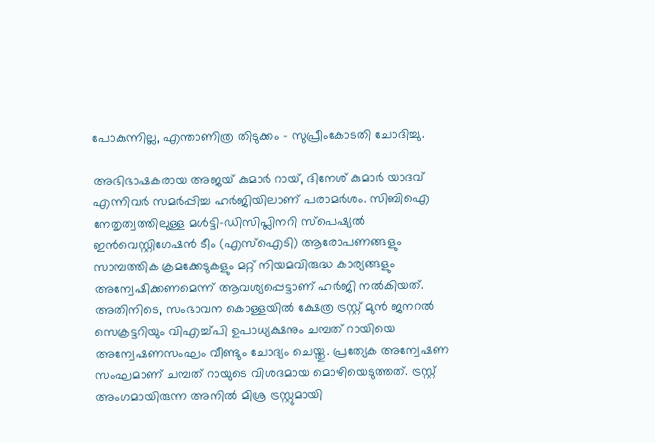പോകുന്നില്ല, എന്താണിത്ര തിടുക്കം – സുപ്രീംകോടതി ചോദിച്ചു.

അഭിഭാഷകരായ അജയ് കുമാര്‍ റായ്, ദിനേശ് കുമാര്‍ യാദവ് എന്നിവര്‍ സമര്‍പ്പിച്ച ഹര്‍ജിയിലാണ് പരാമര്‍ശം. സിബിഐ നേതൃത്വത്തിലുള്ള മള്‍ട്ടി-ഡിസിപ്ലിനറി സ്പെഷ്യല്‍ ഇന്‍വെസ്റ്റിഗേഷന്‍ ടീം (എസ്ഐടി) ആരോപണങ്ങളും സാമ്പത്തിക ക്രമക്കേടുകളും മറ്റ് നിയമവിരുദ്ധ കാര്യങ്ങളും അന്വേഷിക്കണമെന്ന് ആവശ്യപ്പെട്ടാണ് ഹര്‍ജി നല്‍കിയത്. അതിനിടെ, സംഭാവന കൊള്ളയില്‍ ക്ഷേത്ര ട്രസ്റ്റ് മുന്‍ ജനറല്‍ സെക്രട്ടറിയും വിഎച്ച്പി ഉപാധ്യക്ഷനും ചമ്പത് റായിയെ അന്വേഷണസംഘം വീണ്ടും ചോദ്യം ചെയ്തു. പ്രത്യേക അന്വേഷണ സംഘമാണ് ചമ്പത് റായുടെ വിശദമായ മൊഴിയെടുത്തത്. ട്രസ്റ്റ് അംഗമായിരുന്ന അനില്‍ മിശ്ര ട്രസ്റ്റുമായി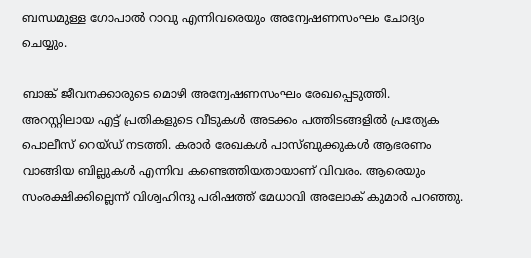ബന്ധമുള്ള ഗോപാല്‍ റാവു എന്നിവരെയും അന്വേഷണസംഘം ചോദ്യം ചെയ്യും.

ബാങ്ക് ജീവനക്കാരുടെ മൊഴി അന്വേഷണസംഘം രേഖപ്പെടുത്തി. അറസ്റ്റിലായ എട്ട് പ്രതികളുടെ വീടുകള്‍ അടക്കം പത്തിടങ്ങളില്‍ പ്രത്യേക പൊലീസ് റെയ്ഡ് നടത്തി. കരാര്‍ രേഖകള്‍ പാസ്ബുക്കുകള്‍ ആഭരണം വാങ്ങിയ ബില്ലുകള്‍ എന്നിവ കണ്ടെത്തിയതായാണ് വിവരം. ആരെയും സംരക്ഷിക്കില്ലെന്ന് വിശ്വഹിന്ദു പരിഷത്ത് മേധാവി അലോക് കുമാര്‍ പറഞ്ഞു.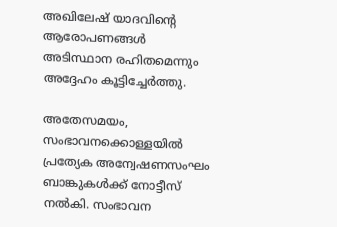അഖിലേഷ് യാദവിന്റെ ആരോപണങ്ങള്‍ അടിസ്ഥാന രഹിതമെന്നും അദ്ദേഹം കൂട്ടിച്ചേര്‍ത്തു.

അതേസമയം, സംഭാവനക്കൊള്ളയില്‍ പ്രത്യേക അന്വേഷണസംഘം ബാങ്കുകള്‍ക്ക് നോട്ടീസ് നല്‍കി. സംഭാവന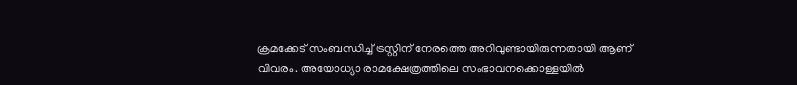ക്രമക്കേട് സംബന്ധിച്ച് ട്രസ്റ്റിന് നേരത്തെ അറിവുണ്ടായിരുന്നതായി ആണ് വിവരം. അയോധ്യാ രാമക്ഷേത്രത്തിലെ സംഭാവനക്കൊള്ളയില്‍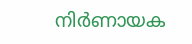നിര്‍ണായക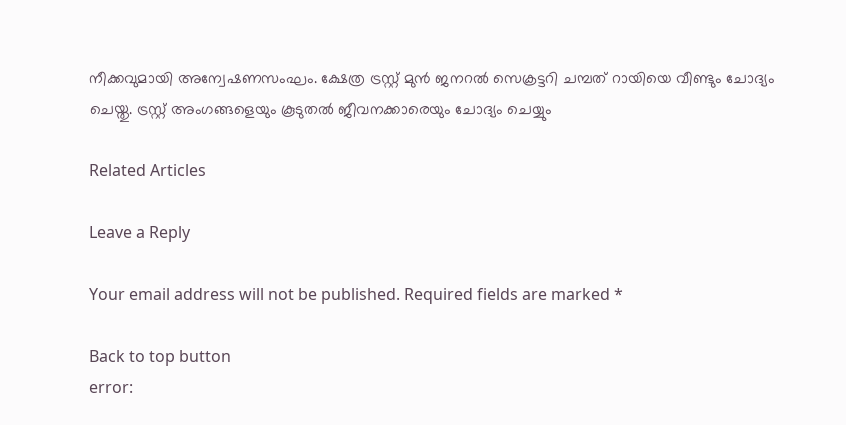നീക്കവുമായി അന്വേഷണസംഘം. ക്ഷേത്ര ട്രസ്റ്റ് മുന്‍ ജനറല്‍ സെക്രട്ടറി ചമ്പത് റായിയെ വീണ്ടും ചോദ്യം ചെയ്തു. ട്രസ്റ്റ് അംഗങ്ങളെയും കൂടുതല്‍ ജീവനക്കാരെയും ചോദ്യം ചെയ്യും

Related Articles

Leave a Reply

Your email address will not be published. Required fields are marked *

Back to top button
error: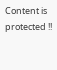Content is protected !!